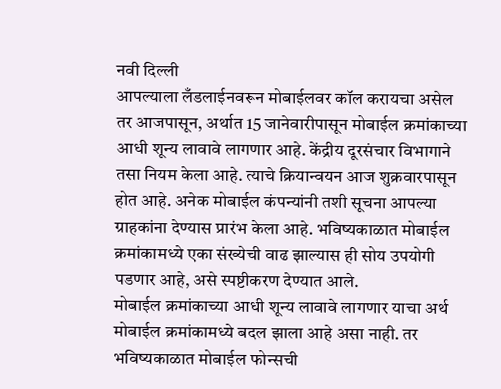नवी दिल्ली
आपल्याला लँडलाईनवरून मोबाईलवर कॉल करायचा असेल तर आजपासून, अर्थात 15 जानेवारीपासून मोबाईल क्रमांकाच्या आधी शून्य लावावे लागणार आहे. केंद्रीय दूरसंचार विभागाने तसा नियम केला आहे. त्याचे क्रियान्वयन आज शुक्रवारपासून होत आहे. अनेक मोबाईल कंपन्यांनी तशी सूचना आपल्या ग्राहकांना देण्यास प्रारंभ केला आहे. भविष्यकाळात मोबाईल क्रमांकामध्ये एका संख्येची वाढ झाल्यास ही सोय उपयोगी पडणार आहे, असे स्पष्टीकरण देण्यात आले.
मोबाईल क्रमांकाच्या आधी शून्य लावावे लागणार याचा अर्थ मोबाईल क्रमांकामध्ये बदल झाला आहे असा नाही. तर भविष्यकाळात मोबाईल फोन्सची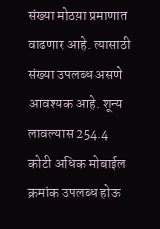संख्या मोठय़ा प्रमाणात वाढणार आहे. त्यासाठी संख्या उपलब्ध असणे आवश्यक आहे. शून्य लावल्यास 254.4 कोटी अधिक मोबाईल क्रमांक उपलब्ध होऊ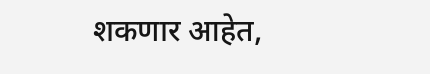शकणार आहेत,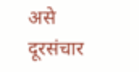असे दूरसंचार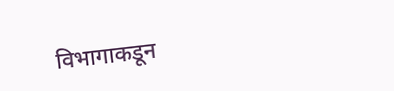विभागाकडून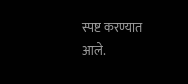स्पष्ट करण्यात आले.